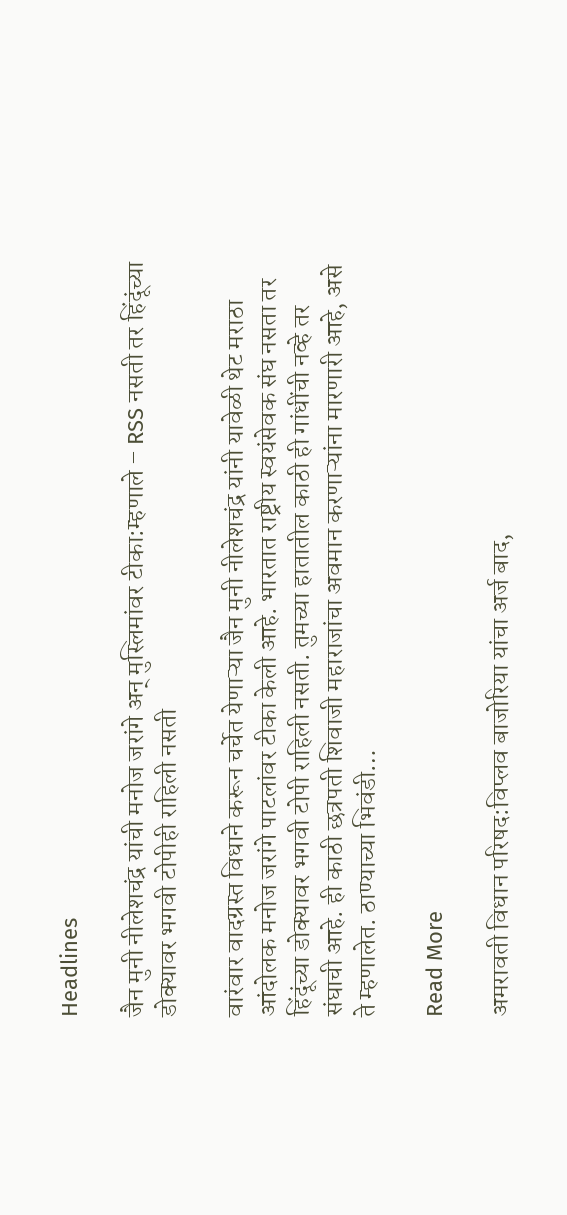Headlines

जैन मुनी नीलेशचंद्र यांची मनोज जरांगे अन् मुस्लिमांवर टीका:म्हणाले – RSS नसती तर हिंदूंच्या डोक्यावर भगवी टोपीही राहिली नसती

वारंवार वादग्रस्त विधाने करून चर्चेत येणाऱ्या जैन मुनी नीलेशचंद्र यांनी यावेळी थेट मराठा आंदोलक मनोज जरांगे पाटलांवर टीका केली आहे. भारतात राष्ट्रीय स्वयंसेवक संघ नसता तर हिंदूंच्या डोक्यावर भगवी टोपी राहिली नसती. तुमच्या हातातील काठी ही गांधींची नव्हे तर संघाची आहे. ही काठी छत्रपती शिवाजी महाराजांचा अवमान करणाऱ्यांना मारणारी आहे, असे ते म्हणालेत. ठाण्याच्या भिवंडी…

Read More

अमरावती विधान परिषद:विप्लव बाजोरिया यांचा अर्ज बाद,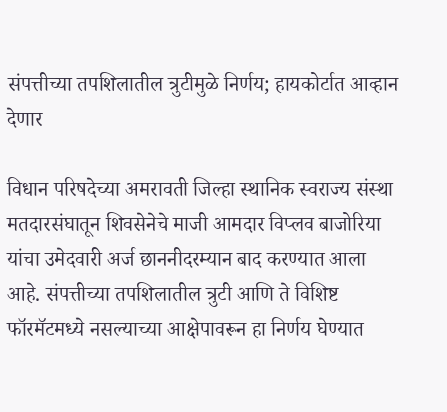संपत्तीच्या तपशिलातील त्रुटीमुळे निर्णय; हायकोर्टात आव्हान देणार

विधान परिषदेच्या अमरावती जिल्हा स्थानिक स्वराज्य संस्था मतदारसंघातून शिवसेनेचे माजी आमदार विप्लव बाजोरिया यांचा उमेदवारी अर्ज छाननीदरम्यान बाद करण्यात आला आहे. संपत्तीच्या तपशिलातील त्रुटी आणि ते विशिष्ट फॉरमॅटमध्ये नसल्याच्या आक्षेपावरून हा निर्णय घेण्यात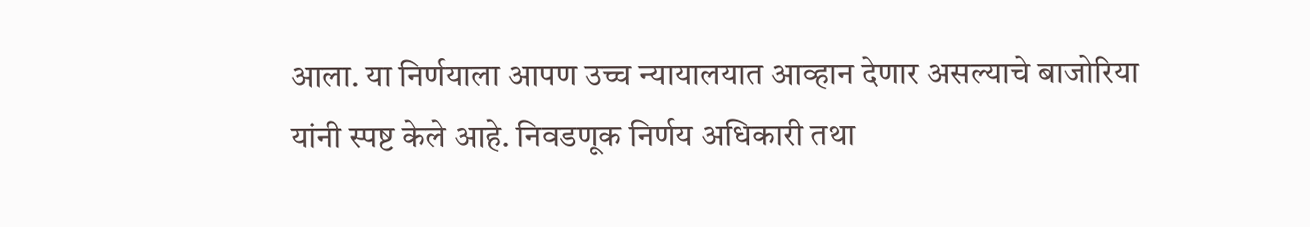आला. या निर्णयाला आपण उच्च न्यायालयात आव्हान देणार असल्याचे बाजोरिया यांनी स्पष्ट केले आहे. निवडणूक निर्णय अधिकारी तथा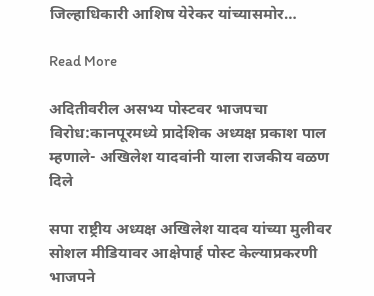जिल्हाधिकारी आशिष येरेकर यांच्यासमोर…

Read More

अदितीवरील असभ्य पोस्टवर भाजपचा विरोध:कानपूरमध्ये प्रादेशिक अध्यक्ष प्रकाश पाल म्हणाले- अखिलेश यादवांनी याला राजकीय वळण दिले

सपा राष्ट्रीय अध्यक्ष अखिलेश यादव यांच्या मुलीवर सोशल मीडियावर आक्षेपार्ह पोस्ट केल्याप्रकरणी भाजपने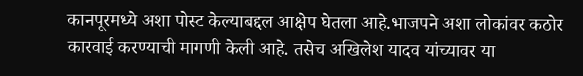कानपूरमध्ये अशा पोस्ट केल्याबद्दल आक्षेप घेतला आहे.भाजपने अशा लोकांवर कठोर कारवाई करण्याची मागणी केली आहे. तसेच अखिलेश यादव यांच्यावर या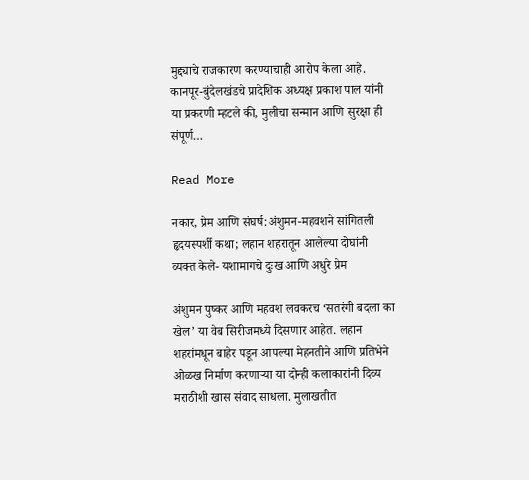मुद्द्याचे राजकारण करण्याचाही आरोप केला आहे. कानपूर-बुंदेलखंडचे प्रादेशिक अध्यक्ष प्रकाश पाल यांनी या प्रकरणी म्हटले की, मुलीचा सन्मान आणि सुरक्षा ही संपूर्ण…

Read More

नकार, प्रेम आणि संघर्ष:अंशुमन-महवशने सांगितली हृदयस्पर्शी कथा; लहान शहरातून आलेल्या दोघांनी व्यक्त केले- यशामागचे दुःख आणि अधुरे प्रेम

अंशुमन पुष्कर आणि महवश लवकरच ‘सतरंगी बदला का खेल’ या वेब सिरीजमध्ये दिसणार आहेत. लहान शहरांमधून बाहेर पडून आपल्या मेहनतीने आणि प्रतिभेने ओळख निर्माण करणाऱ्या या दोन्ही कलाकारांनी दिव्य मराठीशी खास संवाद साधला. मुलाखतीत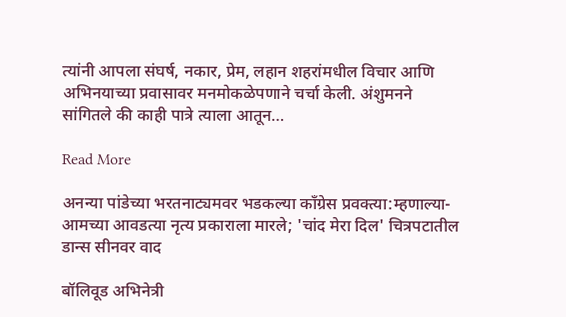त्यांनी आपला संघर्ष, नकार, प्रेम, लहान शहरांमधील विचार आणि अभिनयाच्या प्रवासावर मनमोकळेपणाने चर्चा केली. अंशुमनने सांगितले की काही पात्रे त्याला आतून…

Read More

अनन्या पांडेच्या भरतनाट्यमवर भडकल्या काँग्रेस प्रवक्त्या:म्हणाल्या- आमच्या आवडत्या नृत्य प्रकाराला मारले; 'चांद मेरा दिल' चित्रपटातील डान्स सीनवर वाद

बॉलिवूड अभिनेत्री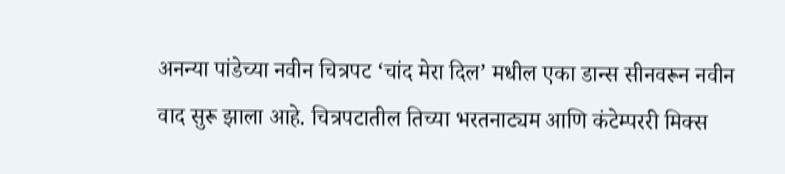अनन्या पांडेच्या नवीन चित्रपट ‘चांद मेरा दिल’ मधील एका डान्स सीनवरून नवीन वाद सुरू झाला आहे. चित्रपटातील तिच्या भरतनाट्यम आणि कंटेम्पररी मिक्स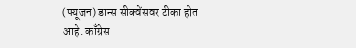(फ्यूजन) डान्स सीक्वेंसवर टीका होत आहे. काँग्रेस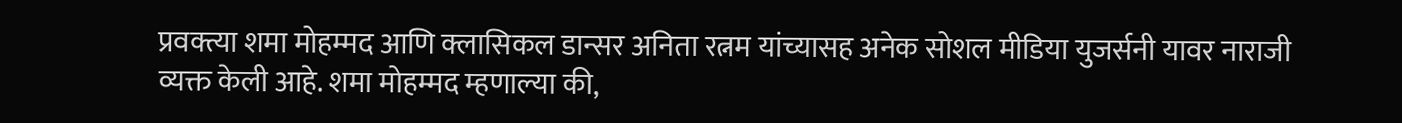प्रवक्त्या शमा मोहम्मद आणि क्लासिकल डान्सर अनिता रत्नम यांच्यासह अनेक सोशल मीडिया युजर्सनी यावर नाराजी व्यक्त केली आहे. शमा मोहम्मद म्हणाल्या की,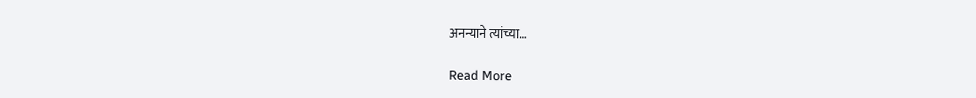अनन्याने त्यांच्या…

Read More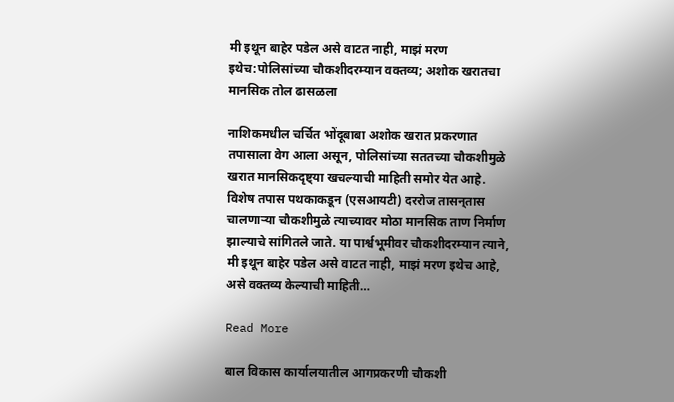मी इथून बाहेर पडेल असे वाटत नाही, माझं मरण इथेच:पोलिसांच्या चौकशीदरम्यान वक्तव्य; अशोक खरातचा मानसिक तोल ढासळला

नाशिकमधील चर्चित भोंदूबाबा अशोक खरात प्रकरणात तपासाला वेग आला असून, पोलिसांच्या सततच्या चौकशीमुळे खरात मानसिकदृष्ट्या खचल्याची माहिती समोर येत आहे. विशेष तपास पथकाकडून (एसआयटी) दररोज तासन्‌तास चालणाऱ्या चौकशीमुळे त्याच्यावर मोठा मानसिक ताण निर्माण झाल्याचे सांगितले जाते. या पार्श्वभूमीवर चौकशीदरम्यान त्याने, मी इथून बाहेर पडेल असे वाटत नाही, माझं मरण इथेच आहे, असे वक्तव्य केल्याची माहिती…

Read More

बाल विकास कार्यालयातील आगप्रकरणी चौकशी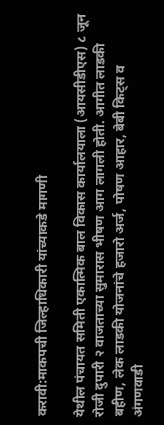करावी:माकपची जिल्हाधिकारी यांच्याकडे मागणी

येथील पंचायत समिती एकात्मिक बाल विकास कार्यालयाला (आयसीडीएस) ८ जून रोजी दुपारी २ वाजताच्या सुमारास भीषण आग लागली होती. आगीत लाडकी बहीण, लेक लाडकी योजनांचे हजारो अर्ज, पोषण आहार, बेबी किट्स व अंगणवाडी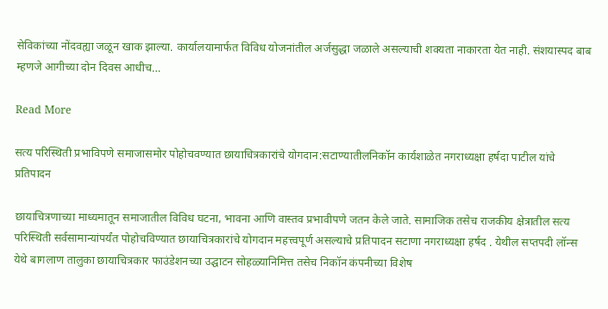सेविकांच्या नोंदवह्या जळून खाक झाल्या. कार्यालयामार्फत विविध योजनांतील अर्जसुद्धा जळाले असल्याची शक्यता नाकारता येत नाही. संशयास्पद बाब म्हणजे आगीच्या दोन दिवस आधीच…

Read More

सत्य परिस्थिती प्रभाविपणे समाजासमोर पोहोचवण्यात छायाचित्रकारांचे योगदान:सटाण्यातीलनिकॉन कार्यशाळेत नगराध्यक्षा हर्षदा पाटील यांचे प्रतिपादन

छायाचित्रणाच्या माध्यमातून समाजातील विविध घटना, भावना आणि वास्तव प्रभावीपणे जतन केले जाते. सामाजिक तसेच राजकीय क्षेत्रातील सत्य परिस्थिती सर्वसामान्यांपर्यंत पोहोचविण्यात छायाचित्रकारांचे योगदान महत्त्वपूर्ण असल्याचे प्रतिपादन सटाणा नगराध्यक्षा हर्षद . येथील सप्तपदी लॉन्स येथे बागलाण तालुका छायाचित्रकार फाउंडेशनच्या उद्घाटन सोहळ्यानिमित्त तसेच निकॉन कंपनीच्या विशेष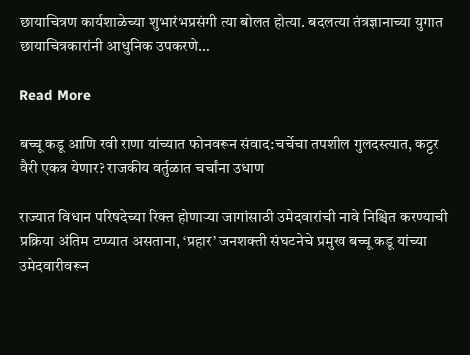छायाचित्रण कार्यशाळेच्या शुभारंभप्रसंगी त्या बोलत होत्या. बदलत्या तंत्रज्ञानाच्या युगात छायाचित्रकारांनी आधुनिक उपकरणे…

Read More

बच्चू कडू आणि रवी राणा यांच्यात फोनवरून संवाद:चर्चेचा तपशील गुलदस्त्यात, कट्टर वैरी एकत्र येणार? राजकीय वर्तुळात चर्चांना उधाण

राज्यात विधान परिषदेच्या रिक्त होणाऱ्या जागांसाठी उमेदवारांची नावे निश्चित करण्याची प्रक्रिया अंतिम टप्प्यात असताना, ‘प्रहार’ जनशक्ती संघटनेचे प्रमुख बच्चू कडू यांच्या उमेदवारीवरून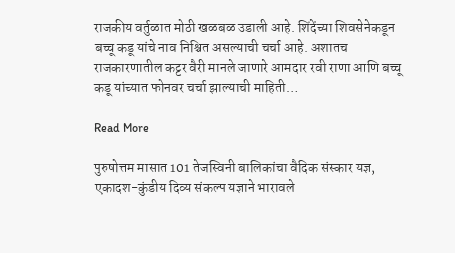राजकीय वर्तुळात मोठी खळबळ उडाली आहे. शिंदेंच्या शिवसेनेकडून बच्चू कडू यांचे नाव निश्चित असल्याची चर्चा आहे. अशातच राजकारणातील कट्टर वैरी मानले जाणारे आमदार रवी राणा आणि बच्चू कडू यांच्यात फोनवर चर्चा झाल्याची माहिती…

Read More

पुरुषोत्तम मासात 101 तेजस्विनी बालिकांचा वैदिक संस्कार यज्ञ, एकादश-कुंडीय दिव्य संकल्प यज्ञाने भारावले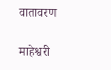वातावरण

माहेश्वरी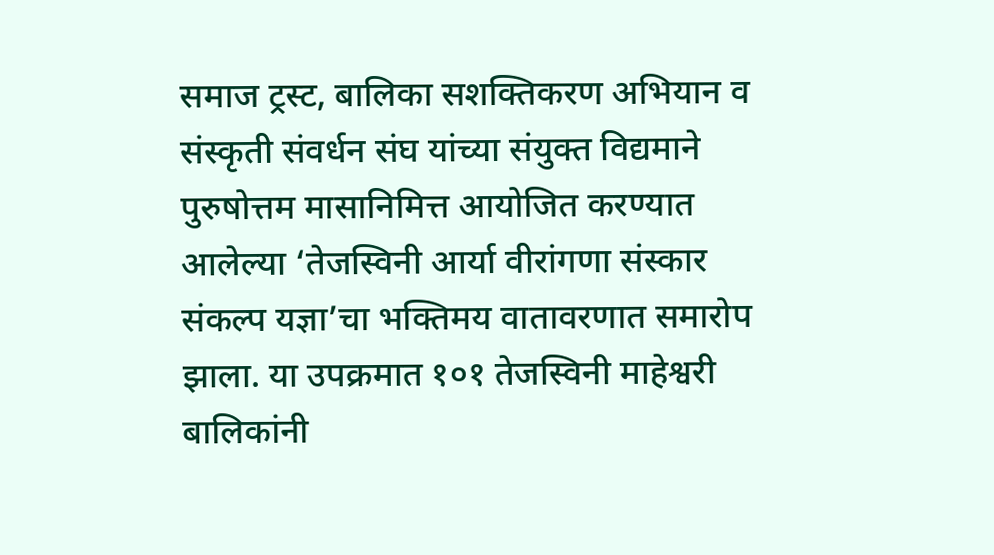समाज ट्रस्ट, बालिका सशक्तिकरण अभियान व संस्कृती संवर्धन संघ यांच्या संयुक्त विद्यमाने पुरुषोत्तम मासानिमित्त आयोजित करण्यात आलेल्या ‘तेजस्विनी आर्या वीरांगणा संस्कार संकल्प यज्ञा’चा भक्तिमय वातावरणात समारोप झाला. या उपक्रमात १०१ तेजस्विनी माहेश्वरी बालिकांनी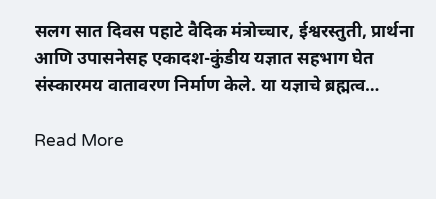सलग सात दिवस पहाटे वैदिक मंत्रोच्चार, ईश्वरस्तुती, प्रार्थना आणि उपासनेसह एकादश-कुंडीय यज्ञात सहभाग घेत संस्कारमय वातावरण निर्माण केले. या यज्ञाचे ब्रह्मत्व…

Read More